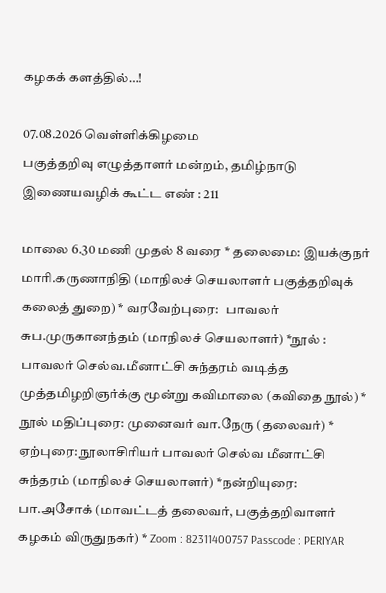கழகக் களத்தில்…!

07.08.2026 வெள்ளிக்கிழமை
பகுத்தறிவு எழுத்தாளர் மன்றம், தமிழ்நாடு இணையவழிக் கூட்ட எண் : 211

மாலை 6.30 மணி முதல் 8 வரை * தலைமை: இயக்குநர் மாரி.கருணாநிதி (மாநிலச் செயலாளர் பகுத்தறிவுக் கலைத் துறை) * வரவேற்புரை:   பாவலர் சுப.முருகானந்தம் (மாநிலச் செயலாளர்) *நூல் :  பாவலர் செல்வ.மீனாட்சி சுந்தரம் வடித்த முத்தமிழறிஞர்க்கு மூன்று கவிமாலை (கவிதை நூல்) * நூல் மதிப்புரை: முனைவர் வா.நேரு (தலைவர்) * ஏற்புரை: நூலாசிரியர் பாவலர் செல்வ மீனாட்சி சுந்தரம் (மாநிலச் செயலாளர்) *நன்றியுரை: பா.அசோக் (மாவட்டத் தலைவர், பகுத்தறிவாளர் கழகம் விருதுநகர்) * Zoom : 82311400757 Passcode : PERIYAR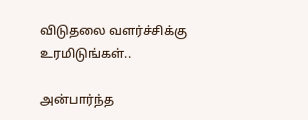விடுதலை வளர்ச்சிக்கு உரமிடுங்கள்..

அன்பார்ந்த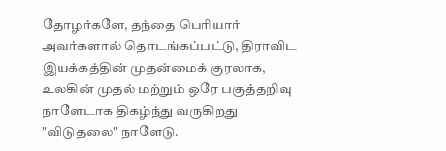தோழர்களே, தந்தை பெரியார் அவர்களால் தொடங்கப்பட்டு, திராவிட இயக்கத்தின் முதன்மைக் குரலாக, உலகின் முதல் மற்றும் ஒரே பகுத்தறிவு நாளேடாக திகழ்ந்து வருகிறது "விடுதலை" நாளேடு.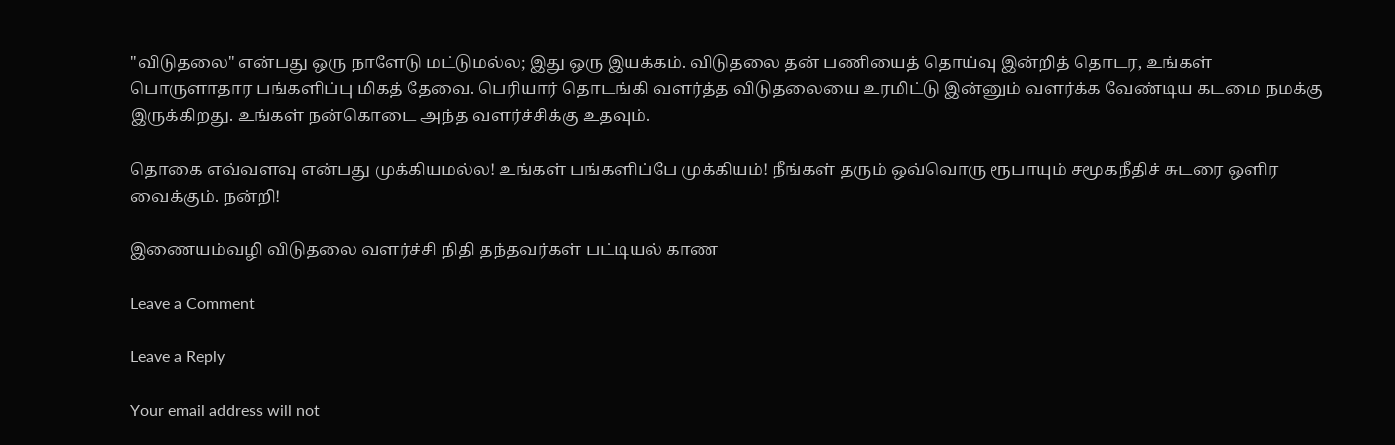"விடுதலை" என்பது ஒரு நாளேடு மட்டுமல்ல; இது ஒரு இயக்கம். விடுதலை தன் பணியைத் தொய்வு இன்றித் தொடர, உங்கள் பொருளாதார பங்களிப்பு மிகத் தேவை. பெரியார் தொடங்கி வளர்த்த விடுதலையை உரமிட்டு இன்னும் வளர்க்க வேண்டிய கடமை நமக்கு இருக்கிறது. உங்கள் நன்கொடை அந்த வளர்ச்சிக்கு உதவும்.

தொகை எவ்வளவு என்பது முக்கியமல்ல! உங்கள் பங்களிப்பே முக்கியம்! நீங்கள் தரும் ஒவ்வொரு ரூபாயும் சமூகநீதிச் சுடரை ஒளிர வைக்கும். நன்றி!

இணையம்வழி விடுதலை வளர்ச்சி நிதி தந்தவர்கள் பட்டியல் காண

Leave a Comment

Leave a Reply

Your email address will not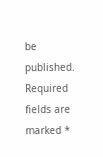be published. Required fields are marked *